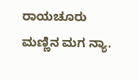ರಾಯಚೂರು ಮಣ್ಣಿನ ಮಗ ನ್ಯಾ.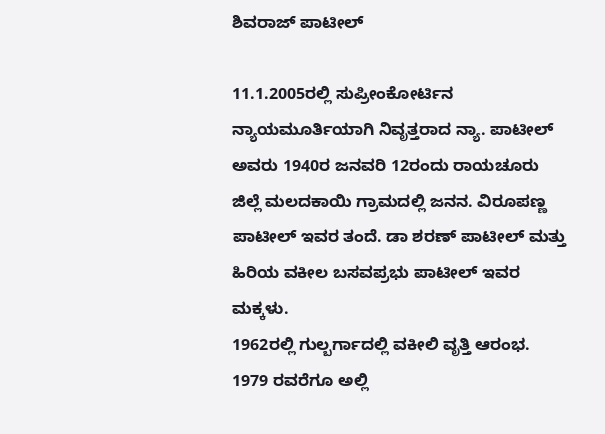ಶಿವರಾಜ್ ಪಾಟೀಲ್

11.1.2005ರಲ್ಲಿ ಸುಪ್ರೀಂಕೋರ್ಟಿನ ನ್ಯಾಯಮೂರ್ತಿಯಾಗಿ ನಿವೃತ್ತರಾದ ನ್ಯಾ. ಪಾಟೀಲ್ ಅವರು 1940ರ ಜನವರಿ 12ರಂದು ರಾಯಚೂರು ಜಿಲ್ಲೆ ಮಲದಕಾಯಿ ಗ್ರಾಮದಲ್ಲಿ ಜನನ. ವಿರೂಪಣ್ಣ ಪಾಟೀಲ್ ಇವರ ತಂದೆ. ಡಾ ಶರಣ್ ಪಾಟೀಲ್ ಮತ್ತು ಹಿರಿಯ ವಕೀಲ ಬಸವಪ್ರಭು ಪಾಟೀಲ್ ಇವರ ಮಕ್ಕಳು.
1962ರಲ್ಲಿ ಗುಲ್ಬರ್ಗಾದಲ್ಲಿ ವಕೀಲಿ ವೃತ್ತಿ ಆರಂಭ. 1979 ರವರೆಗೂ ಅಲ್ಲಿ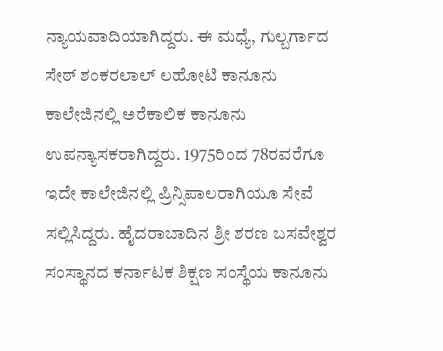ನ್ಯಾಯವಾದಿಯಾಗಿದ್ದರು. ಈ ಮಧ್ಯೆ, ಗುಲ್ಬರ್ಗಾದ ಸೇಠ್ ಶಂಕರಲಾಲ್ ಲಹೋಟಿ ಕಾನೂನು ಕಾಲೇಜಿನಲ್ಲಿ ಅರೆಕಾಲಿಕ ಕಾನೂನು ಉಪನ್ಯಾಸಕರಾಗಿದ್ದರು. 1975ರಿಂದ 78ರವರೆಗೂ ಇದೇ ಕಾಲೇಜಿನಲ್ಲಿ ಪ್ರಿನ್ಸಿಪಾಲರಾಗಿಯೂ ಸೇವೆ ಸಲ್ಲಿಸಿದ್ದರು. ಹೈದರಾಬಾದಿನ ಶ್ರೀ ಶರಣ ಬಸವೇಶ್ವರ ಸಂಸ್ಥಾನದ ಕರ್ನಾಟಕ ಶಿಕ್ಷಣ ಸಂಸ್ಥೆಯ ಕಾನೂನು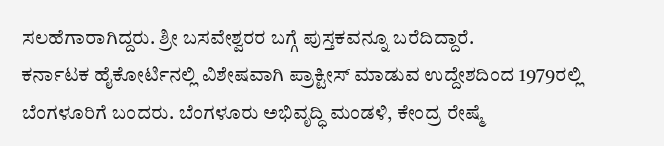ಸಲಹೆಗಾರಾಗಿದ್ದರು. ಶ್ರೀ ಬಸವೇಶ್ವರರ ಬಗ್ಗೆ ಪುಸ್ತಕವನ್ನೂ ಬರೆದಿದ್ದಾರೆ.
ಕರ್ನಾಟಕ ಹೈಕೋರ್ಟಿನಲ್ಲಿ ವಿಶೇಷವಾಗಿ ಪ್ರಾಕ್ಟೀಸ್ ಮಾಡುವ ಉದ್ದೇಶದಿಂದ 1979ರಲ್ಲಿ ಬೆಂಗಳೂರಿಗೆ ಬಂದರು. ಬೆಂಗಳೂರು ಅಭಿವೃದ್ಧಿ ಮಂಡಳಿ, ಕೇಂದ್ರ ರೇಷ್ಮೆ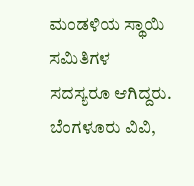ಮಂಡಳಿಯ ಸ್ಥಾಯಿ ಸಮಿತಿಗಳ ಸದಸ್ಯರೂ ಆಗಿದ್ದರು. ಬೆಂಗಳೂರು ವಿವಿ,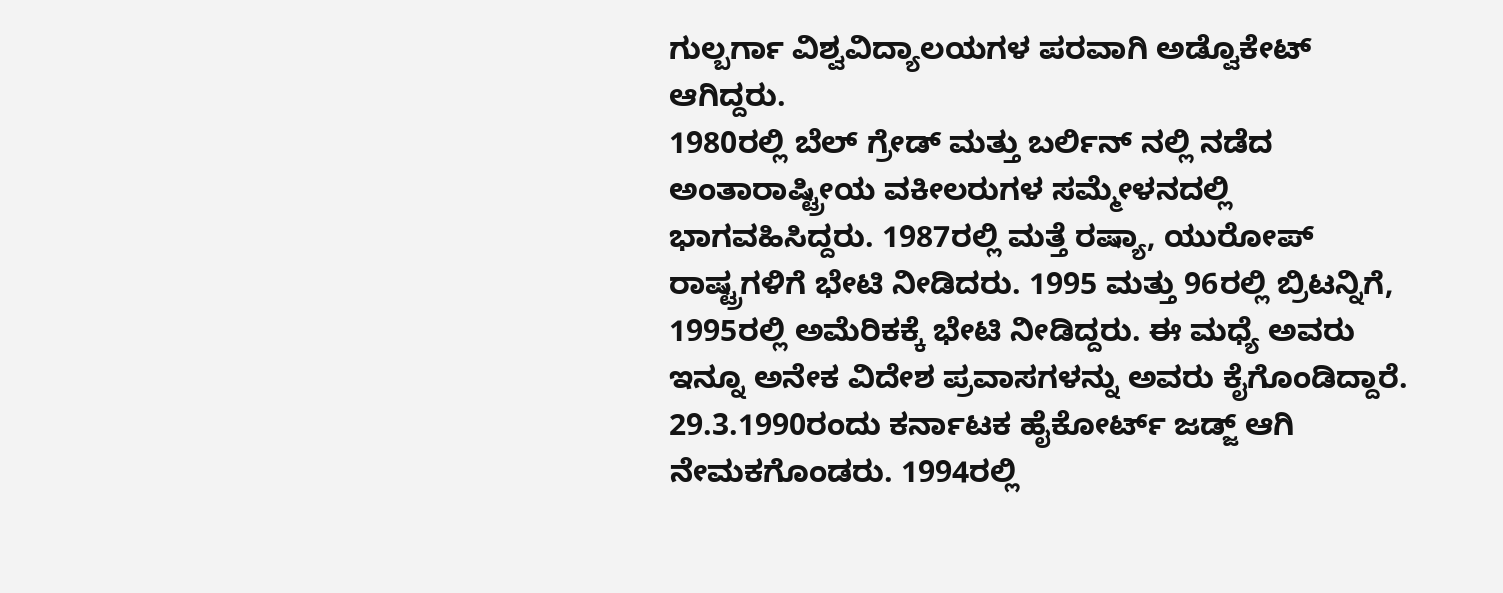ಗುಲ್ಬರ್ಗಾ ವಿಶ್ವವಿದ್ಯಾಲಯಗಳ ಪರವಾಗಿ ಅಡ್ವೊಕೇಟ್ ಆಗಿದ್ದರು.
1980ರಲ್ಲಿ ಬೆಲ್ ಗ್ರೇಡ್ ಮತ್ತು ಬರ್ಲಿನ್ ನಲ್ಲಿ ನಡೆದ ಅಂತಾರಾಷ್ಟ್ರೀಯ ವಕೀಲರುಗಳ ಸಮ್ಮೇಳನದಲ್ಲಿ ಭಾಗವಹಿಸಿದ್ದರು. 1987ರಲ್ಲಿ ಮತ್ತೆ ರಷ್ಯಾ, ಯುರೋಪ್ ರಾಷ್ಟ್ರಗಳಿಗೆ ಭೇಟಿ ನೀಡಿದರು. 1995 ಮತ್ತು 96ರಲ್ಲಿ ಬ್ರಿಟನ್ನಿಗೆ, 1995ರಲ್ಲಿ ಅಮೆರಿಕಕ್ಕೆ ಭೇಟಿ ನೀಡಿದ್ದರು. ಈ ಮಧ್ಯೆ ಅವರು ಇನ್ನೂ ಅನೇಕ ವಿದೇಶ ಪ್ರವಾಸಗಳನ್ನು ಅವರು ಕೈಗೊಂಡಿದ್ದಾರೆ.
29.3.1990ರಂದು ಕರ್ನಾಟಕ ಹೈಕೋರ್ಟ್ ಜಡ್ಜ್ ಆಗಿ ನೇಮಕಗೊಂಡರು. 1994ರಲ್ಲಿ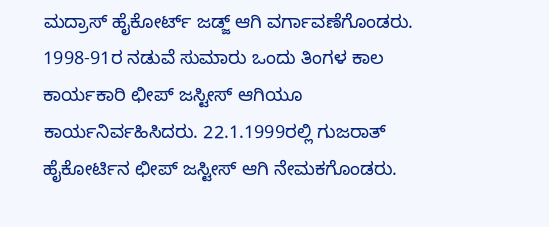ಮದ್ರಾಸ್ ಹೈಕೋರ್ಟ್ ಜಡ್ಜ್ ಆಗಿ ವರ್ಗಾವಣೆಗೊಂಡರು. 1998-91ರ ನಡುವೆ ಸುಮಾರು ಒಂದು ತಿಂಗಳ ಕಾಲ ಕಾರ್ಯಕಾರಿ ಛೀಪ್ ಜಸ್ಟೀಸ್ ಆಗಿಯೂ ಕಾರ್ಯನಿರ್ವಹಿಸಿದರು. 22.1.1999ರಲ್ಲಿ ಗುಜರಾತ್ ಹೈಕೋರ್ಟಿನ ಛೀಪ್ ಜಸ್ಟೀಸ್ ಆಗಿ ನೇಮಕಗೊಂಡರು.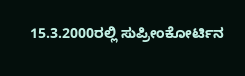15.3.2000ರಲ್ಲಿ ಸುಪ್ರೀಂಕೋರ್ಟಿನ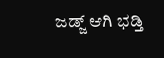ಜಡ್ಜ್ ಆಗಿ ಭಡ್ತಿ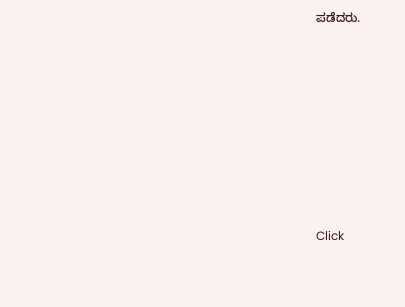ಪಡೆದರು.












Click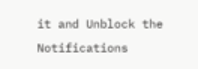it and Unblock the Notifications